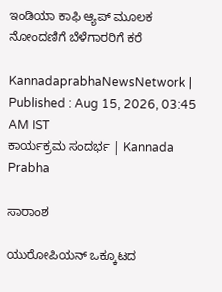ಇಂಡಿಯಾ ಕಾಫಿ ಆ್ಯಪ್ ಮೂಲಕ ನೋಂದಣಿಗೆ ಬೆಳೆಗಾರರಿಗೆ ಕರೆ

KannadaprabhaNewsNetwork |
Published : Aug 15, 2026, 03:45 AM IST
ಕಾರ್ಯಕ್ರಮ ಸಂದರ್ಭ | Kannada Prabha

ಸಾರಾಂಶ

ಯುರೋಪಿಯನ್ ಒಕ್ಕೂಟದ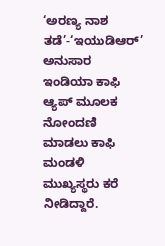‘ಅರಣ್ಯ ನಾಶ ತಡೆ’-‘ಇಯುಡಿಆರ್‌’ ಅನುಸಾರ ಇಂಡಿಯಾ ಕಾಫಿ ಆ್ಯಪ್ ಮೂಲಕ ನೋಂದಣಿ ಮಾಡಲು ಕಾಫಿ ಮಂಡಳಿ ಮುಖ್ಯಸ್ಥರು ಕರೆ ನೀಡಿದ್ದಾರೆ.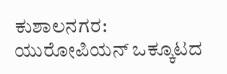ಕುಶಾಲನಗರ: ಯುರೋಪಿಯನ್ ಒಕ್ಕೂಟದ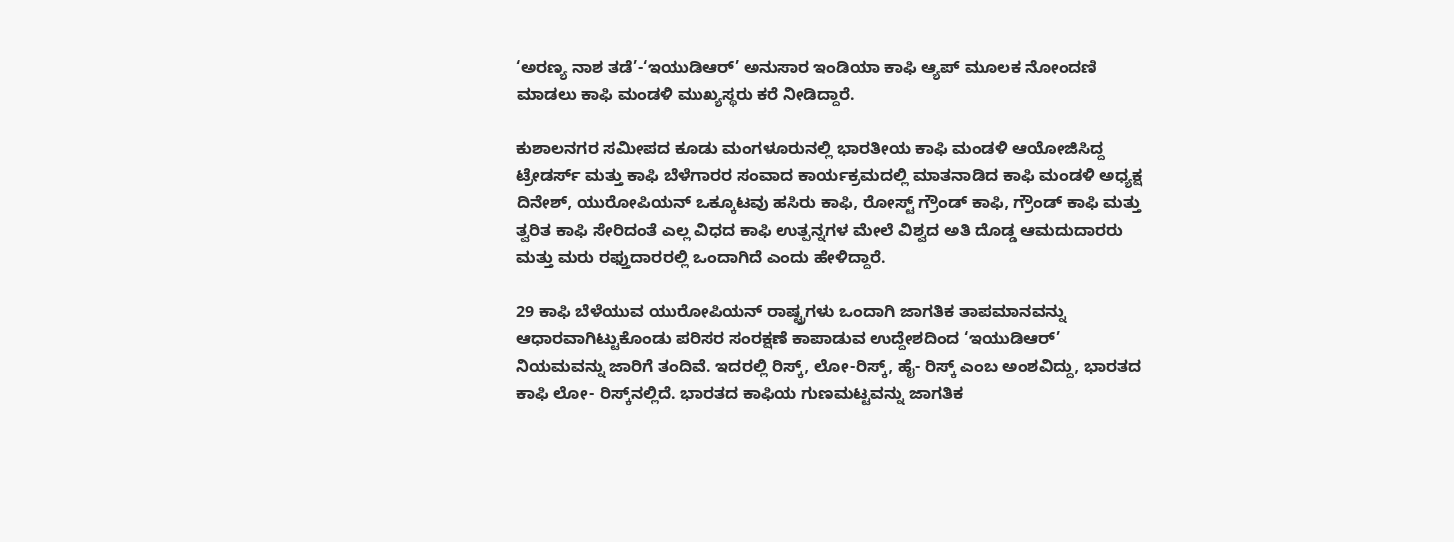‘ಅರಣ್ಯ ನಾಶ ತಡೆ’-‘ಇಯುಡಿಆರ್‌’ ಅನುಸಾರ ಇಂಡಿಯಾ ಕಾಫಿ ಆ್ಯಪ್ ಮೂಲಕ ನೋಂದಣಿ ಮಾಡಲು ಕಾಫಿ ಮಂಡಳಿ ಮುಖ್ಯಸ್ಥರು ಕರೆ ನೀಡಿದ್ದಾರೆ.

ಕುಶಾಲನಗರ ಸಮೀಪದ ಕೂಡು ಮಂಗಳೂರುನಲ್ಲಿ ಭಾರತೀಯ ಕಾಫಿ ಮಂಡಳಿ ಆಯೋಜಿಸಿದ್ದ ಟ್ರೇಡರ್ಸ್ ಮತ್ತು ಕಾಫಿ ಬೆಳೆಗಾರರ ಸಂವಾದ ಕಾರ್ಯಕ್ರಮದಲ್ಲಿ ಮಾತನಾಡಿದ ಕಾಫಿ ಮಂಡಳಿ ಅಧ್ಯಕ್ಷ ದಿನೇಶ್, ಯುರೋಪಿಯನ್ ಒಕ್ಕೂಟವು ಹಸಿರು ಕಾಫಿ, ರೋಸ್ಟ್ ಗ್ರೌಂಡ್ ಕಾಫಿ, ಗ್ರೌಂಡ್ ಕಾಫಿ ಮತ್ತು ತ್ವರಿತ ಕಾಫಿ ಸೇರಿದಂತೆ ಎಲ್ಲ ವಿಧದ ಕಾಫಿ ಉತ್ಪನ್ನಗಳ ಮೇಲೆ ವಿಶ್ವದ ಅತಿ ದೊಡ್ಡ ಆಮದುದಾರರು ಮತ್ತು ಮರು ರಫ್ತುದಾರರಲ್ಲಿ ಒಂದಾಗಿದೆ ಎಂದು ಹೇಳಿದ್ದಾರೆ.

29 ಕಾಫಿ ಬೆಳೆಯುವ ಯುರೋಪಿಯನ್ ರಾಷ್ಟ್ರಗಳು ಒಂದಾಗಿ ಜಾಗತಿಕ ತಾಪಮಾನವನ್ನು ಆಧಾರವಾಗಿಟ್ಟುಕೊಂಡು ಪರಿಸರ ಸಂರಕ್ಷಣೆ ಕಾಪಾಡುವ ಉದ್ದೇಶದಿಂದ ‘ಇಯುಡಿಆರ್‌’ ನಿಯಮವನ್ನು ಜಾರಿಗೆ ತಂದಿವೆ. ಇದರಲ್ಲಿ ರಿಸ್ಕ್, ಲೋ-ರಿಸ್ಕ್, ಹೈ- ರಿಸ್ಕ್ ಎಂಬ ಅಂಶವಿದ್ದು, ಭಾರತದ ಕಾಫಿ ಲೋ- ರಿಸ್ಕ್‌ನಲ್ಲಿದೆ. ಭಾರತದ ಕಾಫಿಯ ಗುಣಮಟ್ಟವನ್ನು ಜಾಗತಿಕ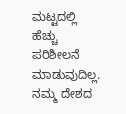ಮಟ್ಟದಲ್ಲಿ ಹೆಚ್ಚು ಪರಿಶೀಲನೆ ಮಾಡುವುದಿಲ್ಲ. ನಮ್ಮ ದೇಶದ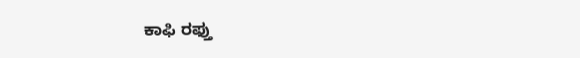ಕಾಫಿ ರಫ್ತು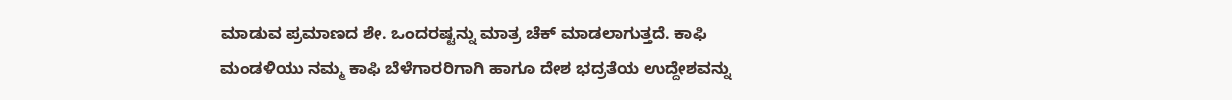ಮಾಡುವ ಪ್ರಮಾಣದ ಶೇ. ಒಂದರಷ್ಟನ್ನು ಮಾತ್ರ ಚೆಕ್ ಮಾಡಲಾಗುತ್ತದೆ. ಕಾಫಿ ಮಂಡಳಿಯು ನಮ್ಮ ಕಾಫಿ ಬೆಳೆಗಾರರಿಗಾಗಿ ಹಾಗೂ ದೇಶ ಭದ್ರತೆಯ ಉದ್ದೇಶವನ್ನು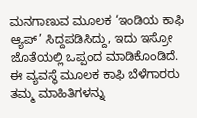ಮನಗಾಣುವ ಮೂಲಕ ‘ಇಂಡಿಯ ಕಾಫಿ ಆ್ಯಪ್’ ಸಿದ್ದಪಡಿಸಿದ್ದು, ಇದು ಇಸ್ರೋ ಜೊತೆಯಲ್ಲಿ ಒಪ್ಪಂದ ಮಾಡಿಕೊಂಡಿದೆ. ಈ ವ್ಯವಸ್ಥೆ ಮೂಲಕ ಕಾಫಿ ಬೆಳೆಗಾರರು ತಮ್ಮ ಮಾಹಿತಿಗಳನ್ನು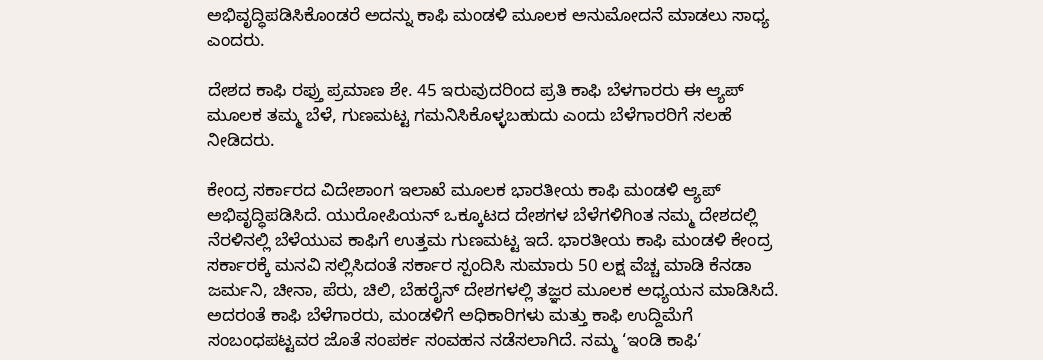ಅಭಿವೃದ್ಧಿಪಡಿಸಿಕೊಂಡರೆ ಅದನ್ನು ಕಾಫಿ ಮಂಡಳಿ ಮೂಲಕ ಅನುಮೋದನೆ ಮಾಡಲು ಸಾಧ್ಯ ಎಂದರು.

ದೇಶದ ಕಾಫಿ ರಫ್ತು ಪ್ರಮಾಣ ಶೇ. 45 ಇರುವುದರಿಂದ ಪ್ರತಿ ಕಾಫಿ ಬೆಳಗಾರರು ಈ ಆ್ಯಪ್ ಮೂಲಕ ತಮ್ಮ ಬೆಳೆ, ಗುಣಮಟ್ಟ ಗಮನಿಸಿಕೊಳ್ಳಬಹುದು ಎಂದು ಬೆಳೆಗಾರರಿಗೆ ಸಲಹೆ ನೀಡಿದರು.

ಕೇಂದ್ರ ಸರ್ಕಾರದ ವಿದೇಶಾಂಗ ಇಲಾಖೆ ಮೂಲಕ ಭಾರತೀಯ ಕಾಫಿ ಮಂಡಳಿ ಆ್ಯಪ್‌ ಅಭಿವೃದ್ಧಿಪಡಿಸಿದೆ. ಯುರೋಪಿಯನ್ ಒಕ್ಕೂಟದ ದೇಶಗಳ ಬೆಳೆಗಳಿಗಿಂತ ನಮ್ಮ ದೇಶದಲ್ಲಿ ನೆರಳಿನಲ್ಲಿ ಬೆಳೆಯುವ ಕಾಫಿಗೆ ಉತ್ತಮ ಗುಣಮಟ್ಟ ಇದೆ. ಭಾರತೀಯ ಕಾಫಿ ಮಂಡಳಿ ಕೇಂದ್ರ ಸರ್ಕಾರಕ್ಕೆ ಮನವಿ ಸಲ್ಲಿಸಿದಂತೆ ಸರ್ಕಾರ ಸ್ಪಂದಿಸಿ ಸುಮಾರು 50 ಲಕ್ಷ ವೆಚ್ಚ ಮಾಡಿ ಕೆನಡಾ ಜರ್ಮನಿ, ಚೀನಾ, ಪೆರು, ಚಿಲಿ, ಬೆಹರೈನ್ ದೇಶಗಳಲ್ಲಿ ತಜ್ಞರ ಮೂಲಕ ಅಧ್ಯಯನ ಮಾಡಿಸಿದೆ. ಅದರಂತೆ ಕಾಫಿ ಬೆಳೆಗಾರರು, ಮಂಡಳಿಗೆ ಅಧಿಕಾರಿಗಳು ಮತ್ತು ಕಾಫಿ ಉದ್ದಿಮೆಗೆ ಸಂಬಂಧಪಟ್ಟವರ ಜೊತೆ ಸಂಪರ್ಕ ಸಂವಹನ ನಡೆಸಲಾಗಿದೆ. ನಮ್ಮ ‘ಇಂಡಿ ಕಾಫಿ’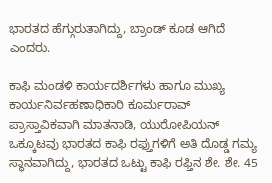ಭಾರತದ ಹೆಗ್ಗುರುತಾಗಿದ್ದು, ಬ್ರಾಂಡ್ ಕೂಡ ಆಗಿದೆ ಎಂದರು.

ಕಾಫಿ ಮಂಡಳಿ ಕಾರ್ಯದರ್ಶಿಗಳು ಹಾಗೂ ಮುಖ್ಯ ಕಾರ್ಯನಿರ್ವಹಣಾಧಿಕಾರಿ ಕೂರ್ಮರಾವ್ ಪ್ರಾಸ್ತಾವಿಕವಾಗಿ ಮಾತನಾಡಿ, ಯುರೋಪಿಯನ್ ಒಕ್ಕೂಟವು ಭಾರತದ ಕಾಫಿ ರಫ್ತುಗಳಿಗೆ ಅತಿ ದೊಡ್ಡ ಗಮ್ಯ ಸ್ಥಾನವಾಗಿದ್ದು, ಭಾರತದ ಒಟ್ಟು ಕಾಫಿ ರಫ್ತಿನ ಶೇ. ಶೇ. 45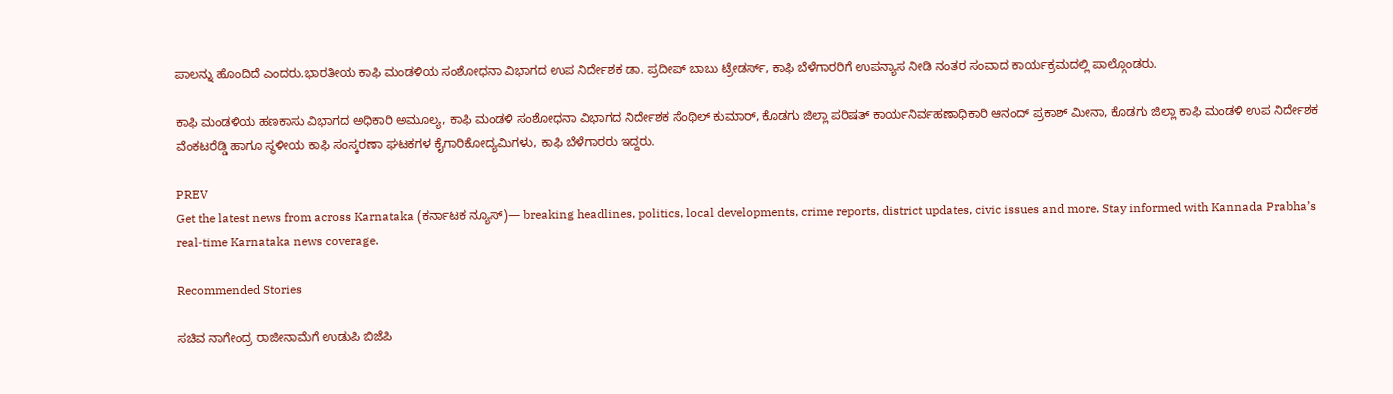ಪಾಲನ್ನು ಹೊಂದಿದೆ ಎಂದರು.ಭಾರತೀಯ ಕಾಫಿ ಮಂಡಳಿಯ ಸಂಶೋಧನಾ ವಿಭಾಗದ ಉಪ ನಿರ್ದೇಶಕ ಡಾ. ಪ್ರದೀಪ್ ಬಾಬು ಟ್ರೇಡರ್ಸ್, ಕಾಫಿ ಬೆಳೆಗಾರರಿಗೆ ಉಪನ್ಯಾಸ ನೀಡಿ ನಂತರ ಸಂವಾದ ಕಾರ್ಯಕ್ರಮದಲ್ಲಿ ಪಾಲ್ಗೊಂಡರು.

ಕಾಫಿ ಮಂಡಳಿಯ ಹಣಕಾಸು ವಿಭಾಗದ ಅಧಿಕಾರಿ ಅಮೂಲ್ಯ, ಕಾಫಿ ಮಂಡಳಿ ಸಂಶೋಧನಾ ವಿಭಾಗದ ನಿರ್ದೇಶಕ ಸೆಂಥಿಲ್ ಕುಮಾರ್, ಕೊಡಗು ಜಿಲ್ಲಾ ಪರಿಷತ್ ಕಾರ್ಯನಿರ್ವಹಣಾಧಿಕಾರಿ ಆನಂದ್ ಪ್ರಕಾಶ್ ಮೀನಾ, ಕೊಡಗು ಜಿಲ್ಲಾ ಕಾಫಿ ಮಂಡಳಿ ಉಪ ನಿರ್ದೇಶಕ ವೆಂಕಟರೆಡ್ಡಿ ಹಾಗೂ ಸ್ಥಳೀಯ ಕಾಫಿ ಸಂಸ್ಕರಣಾ ಘಟಕಗಳ ಕೈಗಾರಿಕೋದ್ಯಮಿಗಳು, ಕಾಫಿ ಬೆಳೆಗಾರರು ಇದ್ದರು.

PREV
Get the latest news from across Karnataka (ಕರ್ನಾಟಕ ನ್ಯೂಸ್)— breaking headlines, politics, local developments, crime reports, district updates, civic issues and more. Stay informed with Kannada Prabha’s real‑time Karnataka news coverage.

Recommended Stories

ಸಚಿವ ನಾಗೇಂದ್ರ ರಾಜೀನಾಮೆಗೆ ಉಡುಪಿ ಬಿಜೆಪಿ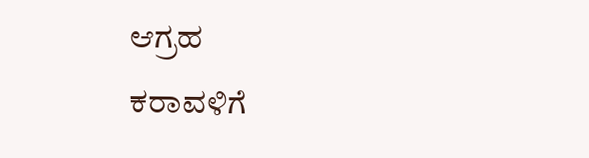ಆಗ್ರಹ
ಕರಾವಳಿಗೆ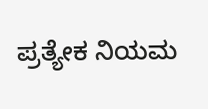ಪ್ರತ್ಯೇಕ ನಿಯಮ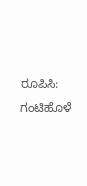ರೂಪಿಸಿ: ಗಂಟಿಹೊಳೆ